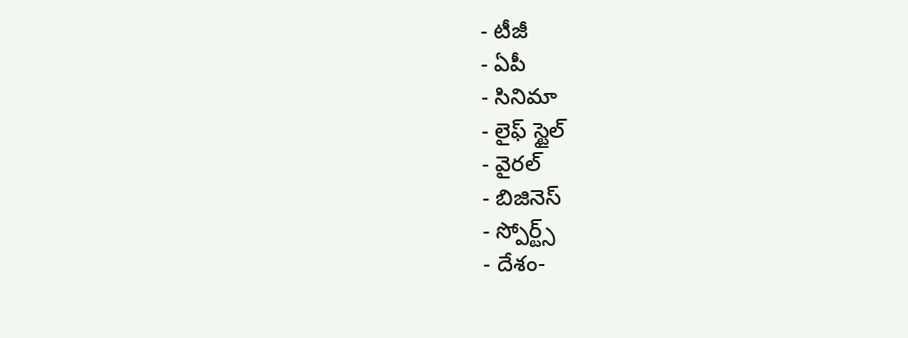- టీజీ
- ఏపీ
- సినిమా
- లైఫ్ స్టైల్
- వైరల్
- బిజినెస్
- స్పోర్ట్స్
- దేశం-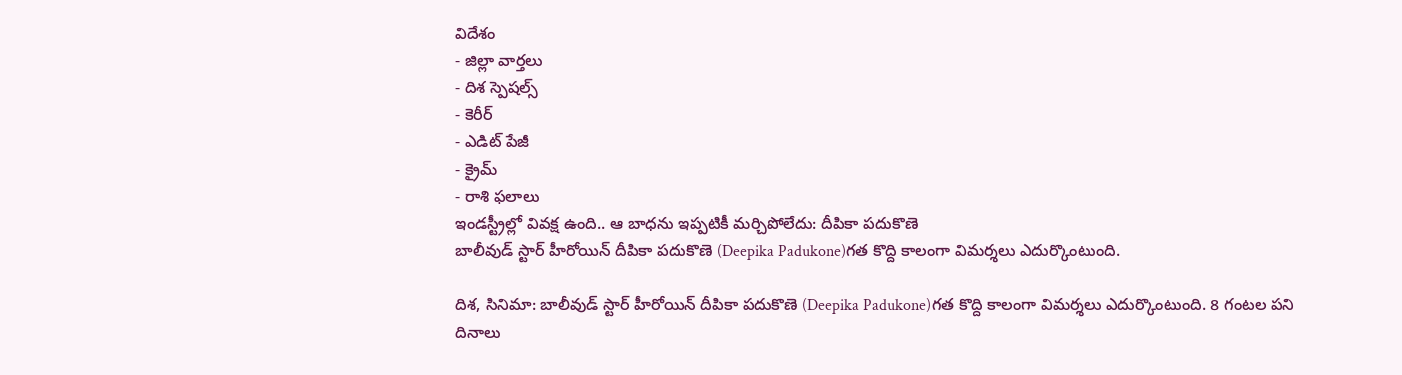విదేశం
- జిల్లా వార్తలు
- దిశ స్పెషల్స్
- కెరీర్
- ఎడిట్ పేజీ
- క్రైమ్
- రాశి ఫలాలు
ఇండస్ట్రీల్లో వివక్ష ఉంది.. ఆ బాధను ఇప్పటికీ మర్చిపోలేదు: దీపికా పదుకొణె
బాలీవుడ్ స్టార్ హీరోయిన్ దీపికా పదుకొణె (Deepika Padukone)గత కొద్ది కాలంగా విమర్శలు ఎదుర్కొంటుంది.

దిశ, సినిమా: బాలీవుడ్ స్టార్ హీరోయిన్ దీపికా పదుకొణె (Deepika Padukone)గత కొద్ది కాలంగా విమర్శలు ఎదుర్కొంటుంది. 8 గంటల పని దినాలు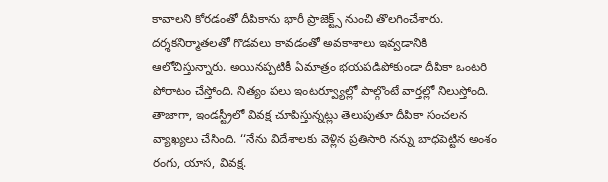కావాలని కోరడంతో దీపికాను భారీ ప్రాజెక్ట్స్ నుంచి తొలగించేశారు. దర్శకనిర్మాతలతో గొడవలు కావడంతో అవకాశాలు ఇవ్వడానికి ఆలోచిస్తున్నారు. అయినప్పటికీ ఏమాత్రం భయపడిపోకుండా దీపికా ఒంటరి పోరాటం చేస్తోంది. నిత్యం పలు ఇంటర్వ్యూల్లో పాల్గొంటే వార్తల్లో నిలుస్తోంది. తాజాగా, ఇండస్ట్రీలో వివక్ష చూపిస్తున్నట్లు తెలుపుతూ దీపికా సంచలన వ్యాఖ్యలు చేసింది. ‘‘నేను విదేశాలకు వెళ్లిన ప్రతిసారి నన్ను బాధపెట్టిన అంశం రంగు, యాస, వివక్ష.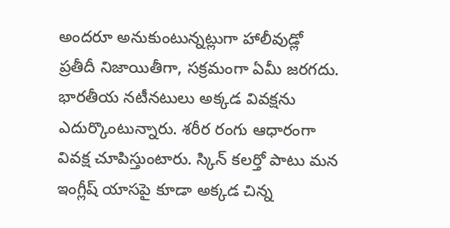అందరూ అనుకుంటున్నట్లుగా హాలీవుడ్లో ప్రతీదీ నిజాయితీగా, సక్రమంగా ఏమీ జరగదు. భారతీయ నటీనటులు అక్కడ వివక్షను ఎదుర్కొంటున్నారు. శరీర రంగు ఆధారంగా వివక్ష చూపిస్తుంటారు. స్కిన్ కలర్తో పాటు మన ఇంగ్లీష్ యాసపై కూడా అక్కడ చిన్న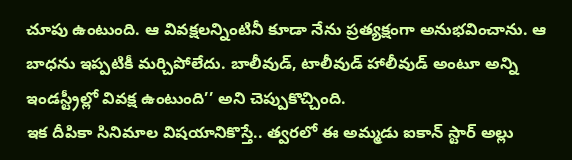చూపు ఉంటుంది. ఆ వివక్షలన్నింటినీ కూడా నేను ప్రత్యక్షంగా అనుభవించాను. ఆ బాధను ఇప్పటికీ మర్చిపోలేదు. బాలీవుడ్, టాలీవుడ్ హాలీవుడ్ అంటూ అన్ని ఇండస్ట్రీల్లో వివక్ష ఉంటుంది’’ అని చెప్పుకొచ్చింది.
ఇక దీపికా సినిమాల విషయానికొస్తే.. త్వరలో ఈ అమ్మడు ఐకాన్ స్టార్ అల్లు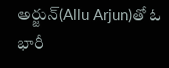అర్జున్(Allu Arjun)తో ఓ భారీ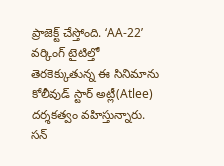ప్రాజెక్ట్ చేస్తోంది. ‘AA-22’ వర్కింగ్ టైటిల్తో తెరకెక్కుతున్న ఈ సినిమాను కోలీవుడ్ స్టార్ అట్లీ(Atlee) దర్శకత్వం వహిస్తున్నారు. సన్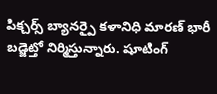పిక్చర్స్ బ్యానర్పై కళానిధి మారణ్ భారీ బడ్జెట్తో నిర్మిస్తున్నారు. షూటింగ్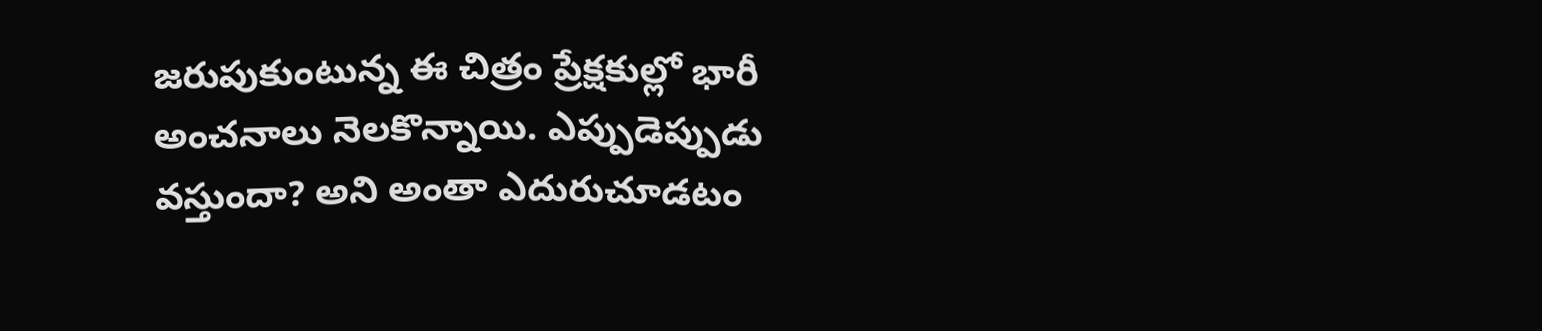జరుపుకుంటున్న ఈ చిత్రం ప్రేక్షకుల్లో భారీ అంచనాలు నెలకొన్నాయి. ఎప్పుడెప్పుడు వస్తుందా? అని అంతా ఎదురుచూడటం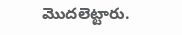మొదలెట్టారు.